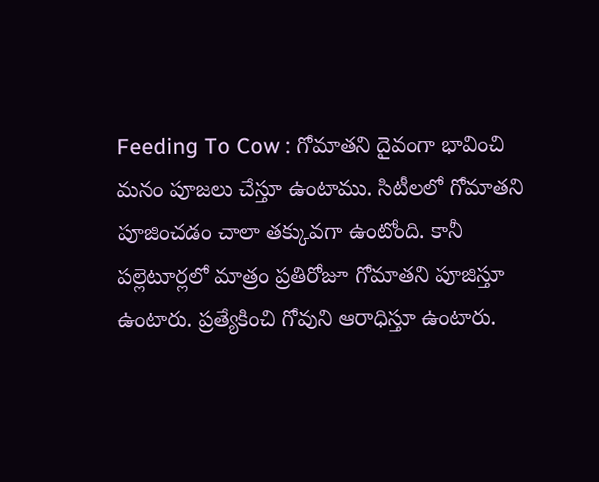Feeding To Cow : గోమాతని దైవంగా భావించి మనం పూజలు చేస్తూ ఉంటాము. సిటీలలో గోమాతని పూజించడం చాలా తక్కువగా ఉంటోంది. కానీ పల్లెటూర్లలో మాత్రం ప్రతిరోజూ గోమాతని పూజిస్తూ ఉంటారు. ప్రత్యేకించి గోవుని ఆరాధిస్తూ ఉంటారు.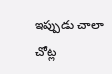ఇప్పుడు చాలా చోట్ల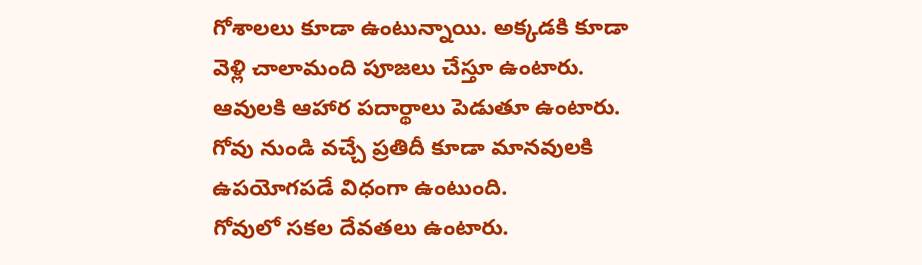గోశాలలు కూడా ఉంటున్నాయి. అక్కడకి కూడా వెళ్లి చాలామంది పూజలు చేస్తూ ఉంటారు. ఆవులకి ఆహార పదార్థాలు పెడుతూ ఉంటారు. గోవు నుండి వచ్చే ప్రతిదీ కూడా మానవులకి ఉపయోగపడే విధంగా ఉంటుంది.
గోవులో సకల దేవతలు ఉంటారు.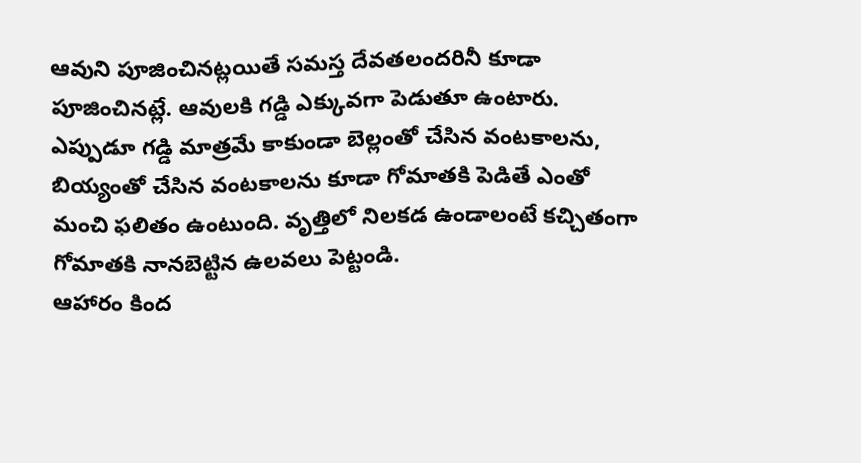ఆవుని పూజించినట్లయితే సమస్త దేవతలందరినీ కూడా పూజించినట్లే. ఆవులకి గడ్డి ఎక్కువగా పెడుతూ ఉంటారు. ఎప్పుడూ గడ్డి మాత్రమే కాకుండా బెల్లంతో చేసిన వంటకాలను, బియ్యంతో చేసిన వంటకాలను కూడా గోమాతకి పెడితే ఎంతో మంచి ఫలితం ఉంటుంది. వృత్తిలో నిలకడ ఉండాలంటే కచ్చితంగా గోమాతకి నానబెట్టిన ఉలవలు పెట్టండి.
ఆహారం కింద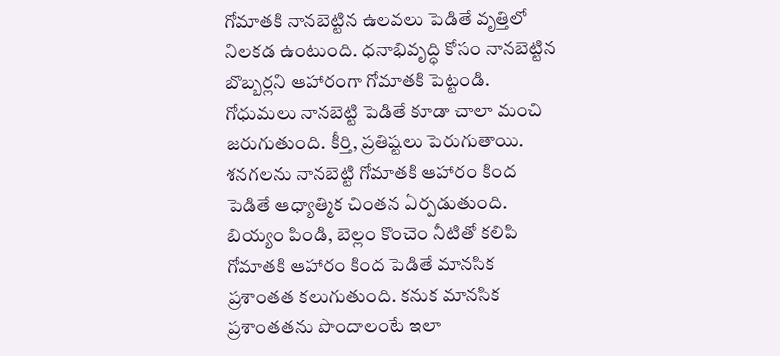గోమాతకి నానబెట్టిన ఉలవలు పెడితే వృత్తిలో నిలకడ ఉంటుంది. ధనాభివృద్ధి కోసం నానబెట్టిన బొబ్బర్లని ఆహారంగా గోమాతకి పెట్టండి. గోధుమలు నానబెట్టి పెడితే కూడా చాలా మంచి జరుగుతుంది. కీర్తి, ప్రతిష్టలు పెరుగుతాయి. శనగలను నానబెట్టి గోమాతకి ఆహారం కింద పెడితే ఆధ్యాత్మిక చింతన ఏర్పడుతుంది.
బియ్యం పిండి, బెల్లం కొంచెం నీటితో కలిపి గోమాతకి ఆహారం కింద పెడితే మానసిక ప్రశాంతత కలుగుతుంది. కనుక మానసిక ప్రశాంతతను పొందాలంటే ఇలా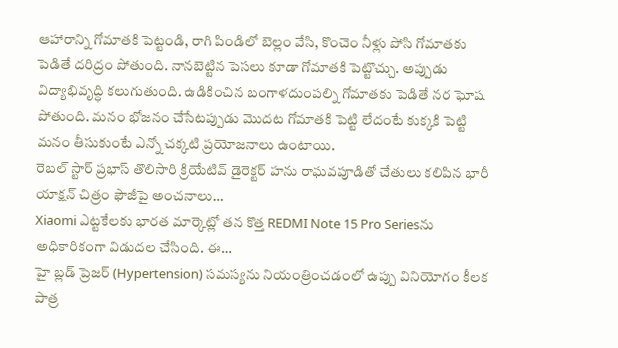ఆహారాన్ని గోమాతకి పెట్టండి, రాగి పిండిలో బెల్లం వేసి, కొంచెం నీళ్లు పోసి గోమాతకు పెడితే దరిద్రం పోతుంది. నానబెట్టిన పెసలు కూడా గోమాతకి పెట్టొచ్చు. అప్పుడు విద్యాభివృద్ధి కలుగుతుంది. ఉడికించిన బంగాళదుంపల్ని గోమాతకు పెడితే నర ఘోష పోతుంది. మనం భోజనం చేసేటప్పుడు మొదట గోమాతకి పెట్టి లేదంటే కుక్కకి పెట్టి మనం తీసుకుంటే ఎన్నో చక్కటి ప్రయోజనాలు ఉంటాయి.
రెబల్ స్టార్ ప్రభాస్ తొలిసారి క్రియేటివ్ డైరెక్టర్ హను రాఘవపూడితో చేతులు కలిపిన భారీ యాక్షన్ చిత్రం ఫౌజీపై అంచనాలు…
Xiaomi ఎట్టకేలకు భారత మార్కెట్లో తన కొత్త REDMI Note 15 Pro Seriesను అధికారికంగా విడుదల చేసింది. ఈ…
హై బ్లడ్ ప్రెజర్ (Hypertension) సమస్యను నియంత్రించడంలో ఉప్పు వినియోగం కీలక పాత్ర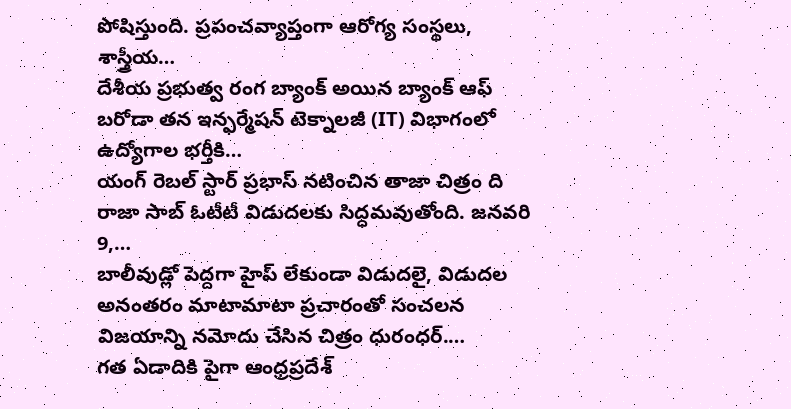పోషిస్తుంది. ప్రపంచవ్యాప్తంగా ఆరోగ్య సంస్థలు, శాస్త్రీయ…
దేశీయ ప్రభుత్వ రంగ బ్యాంక్ అయిన బ్యాంక్ ఆఫ్ బరోడా తన ఇన్ఫర్మేషన్ టెక్నాలజీ (IT) విభాగంలో ఉద్యోగాల భర్తీకి…
యంగ్ రెబల్ స్టార్ ప్రభాస్ నటించిన తాజా చిత్రం ది రాజా సాబ్ ఓటీటీ విడుదలకు సిద్ధమవుతోంది. జనవరి 9,…
బాలీవుడ్లో పెద్దగా హైప్ లేకుండా విడుదలై, విడుదల అనంతరం మాటామాటా ప్రచారంతో సంచలన విజయాన్ని నమోదు చేసిన చిత్రం ధురంధర్.…
గత ఏడాదికి పైగా ఆంధ్రప్రదేశ్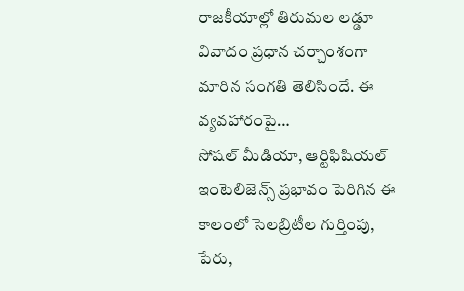రాజకీయాల్లో తిరుమల లడ్డూ వివాదం ప్రధాన చర్చాంశంగా మారిన సంగతి తెలిసిందే. ఈ వ్యవహారంపై…
సోషల్ మీడియా, ఆర్టిఫిషియల్ ఇంటెలిజెన్స్ ప్రభావం పెరిగిన ఈ కాలంలో సెలబ్రిటీల గుర్తింపు, పేరు,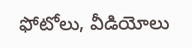ఫోటోలు, వీడియోలు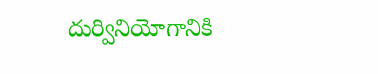దుర్వినియోగానికి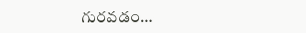గురవడం…